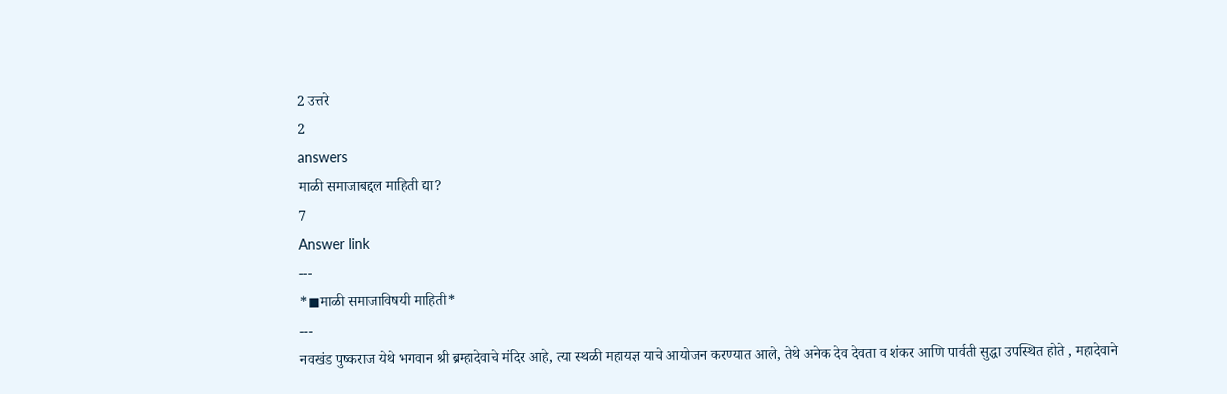2 उत्तरे
2
answers
माळी समाजाबद्दल माहिती द्या?
7
Answer link
---
*◼माळी समाजाविषयी माहिती*
---
नवखंड पुष्कराज येथे भगवान श्री ब्रम्हादेवाचे मंदिर आहे, त्या स्थळी महायज्ञ याचे आयोजन करण्यात आले, तेथे अनेक देव देवता व शंकर आणि पार्वती सुद्धा उपस्थित होते , महादेवाने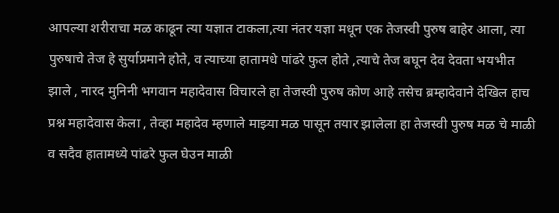आपल्या शरीराचा मळ काढून त्या यज्ञात टाकला,त्या नंतर यज्ञा मधून एक तेजस्वी पुरुष बाहेर आला, त्या पुरुषाचे तेज हे सुर्याप्रमाने होते, व त्याच्या हातामधे पांढरे फुल होते ,त्याचे तेज बघून देव देवता भयभीत झाले , नारद मुनिनी भगवान महादेवास विचारले हा तेजस्वी पुरुष कोण आहे तसेच ब्रम्हादेवाने देखिल हाच प्रश्न महादेवास केला , तेव्हा महादेव म्हणाले माझ्या मळ पासून तयार झालेला हा तेजस्वी पुरुष मळ चे माळी व सदैव हातामध्ये पांढरे फुल घेउन माळी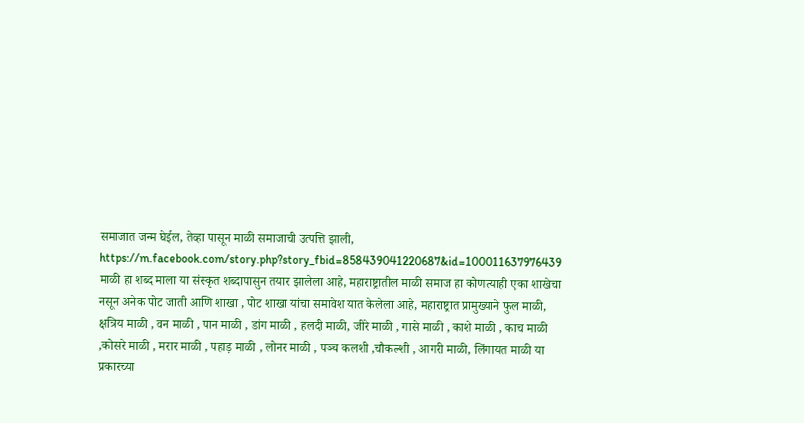समाजात जन्म घेईल, तेव्हा पासून माळी समाजाची उत्पत्ति झाली,
https://m.facebook.com/story.php?story_fbid=858439041220687&id=100011637976439
माळी हा शब्द माला या संस्कृत शब्दापासुन तयार झालेला आहे, महाराष्ट्रातील माळी समाज हा कोणत्याही एका शाखेचा नसून अनेक पोट जाती आणि शाखा , पोट शाखा यांचा समावेश यात केलेला आहे, महाराष्ट्रात प्रामुख्याने फुल माळी, क्षत्रिय माळी , वन माळी , पान माळी , डांग माळी , हलदी माळी, जीरे माळी , गासे माळी , काशे माळी , काच माळी ,कोसरे माळी , मरार माळी , पहाड़ माळी , लोनर माळी , पञ्च कलशी ,चौकल्शी , आगरी माळी, लिंगायत माळी या प्रकारच्या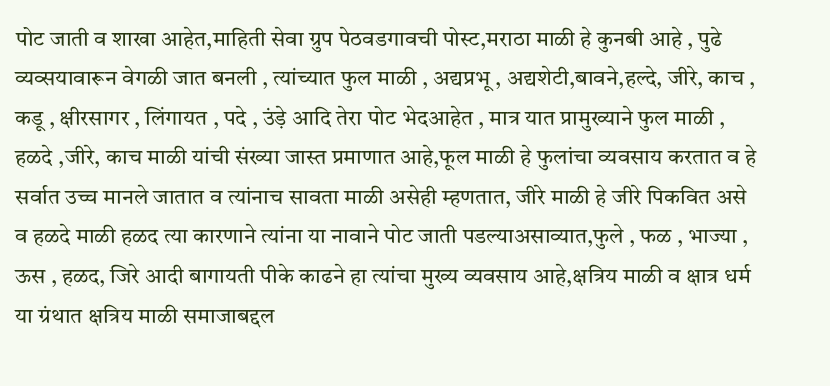पोट जाती व शाखा आहेत,माहिती सेवा ग्रुप पेठवडगावची पोस्ट,मराठा माळी हे कुनबी आहे , पुढे व्यव्सयावारून वेगळी जात बनली , त्यांच्यात फुल माळी , अद्यप्रभू , अद्यशेटी,बावने,हल्दे, जीरे, काच , कडू , क्षीरसागर , लिंगायत , पदे , उंड़े आदि तेरा पोट भेदआहेत , मात्र यात प्रामुख्याने फुल माळी , हळदे ,जीरे, काच माळी यांची संख्या जास्त प्रमाणात आहे,फूल माळी हे फुलांचा व्यवसाय करतात व हे सर्वात उच्च मानले जातात व त्यांनाच सावता माळी असेही म्हणतात, जीरे माळी हे जीरे पिकवित असे व हळदे माळी हळद त्या कारणाने त्यांना या नावाने पोट जाती पडल्याअसाव्यात,फुले , फळ , भाज्या , ऊस , हळद, जिरे आदी बागायती पीके काढने हा त्यांचा मुख्य व्यवसाय आहे,क्षत्रिय माळी व क्षात्र धर्म या ग्रंथात क्षत्रिय माळी समाजाबद्दल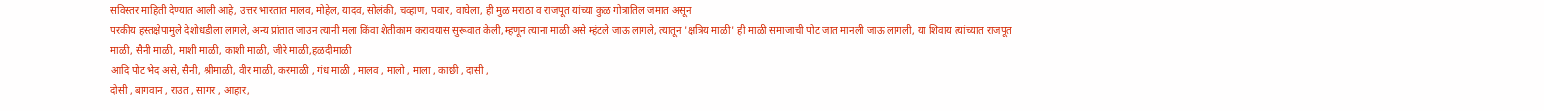सविस्तर माहिती देण्यात आली आहे, उत्तर भारतात मालव, मोहेल, यादव, सोलंकी, चव्हाण, पवार, वाघेला, ही मुळ मराठा व राजपूत यांच्या कुळ गोत्रातिल जमात असून
परकीय हस्तक्षेपामुले देशोधडीला लागले, अन्य प्रांतात जाउन त्यानी मला किंवा शेतीकाम करावयास सुरूवात केली,म्हणून त्याना माळी असे म्हंटले जाऊ लागले, त्यातून 'क्षत्रिय माळी' ही माळी समाजाची पोट जात मानली जाऊ लागली, या शिवाय त्यांच्यात राजपूत माळी, सैनी माळी, माशी माळी, काशी माळी, जीरे माळी,हळदीमाळी
आदि पोट भेद असे, सैनी, श्रीमाळी, वीर माळी, करमाळी , गंध माळी , मालव , मालो , माला , काछी , दासी ,
दोसी , बागवान , राउत , सागर , आहार,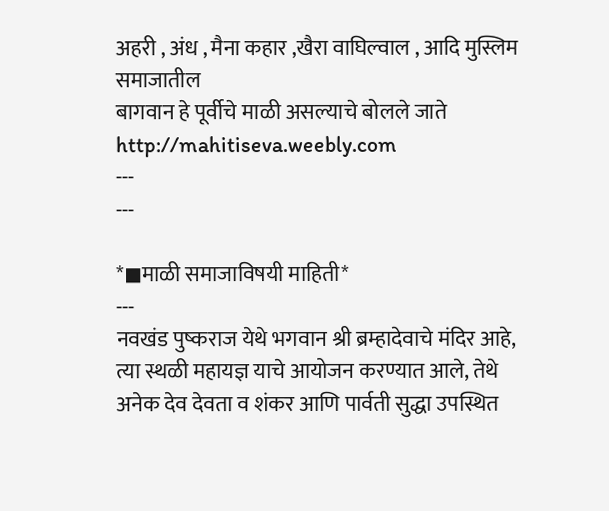अहरी , अंध , मैना कहार ,खैरा वाघिल्वाल , आदि मुस्लिम समाजातील
बागवान हे पूर्वीचे माळी असल्याचे बोलले जाते
http://mahitiseva.weebly.com
---
---

*◼माळी समाजाविषयी माहिती*
---
नवखंड पुष्कराज येथे भगवान श्री ब्रम्हादेवाचे मंदिर आहे, त्या स्थळी महायज्ञ याचे आयोजन करण्यात आले, तेथे अनेक देव देवता व शंकर आणि पार्वती सुद्धा उपस्थित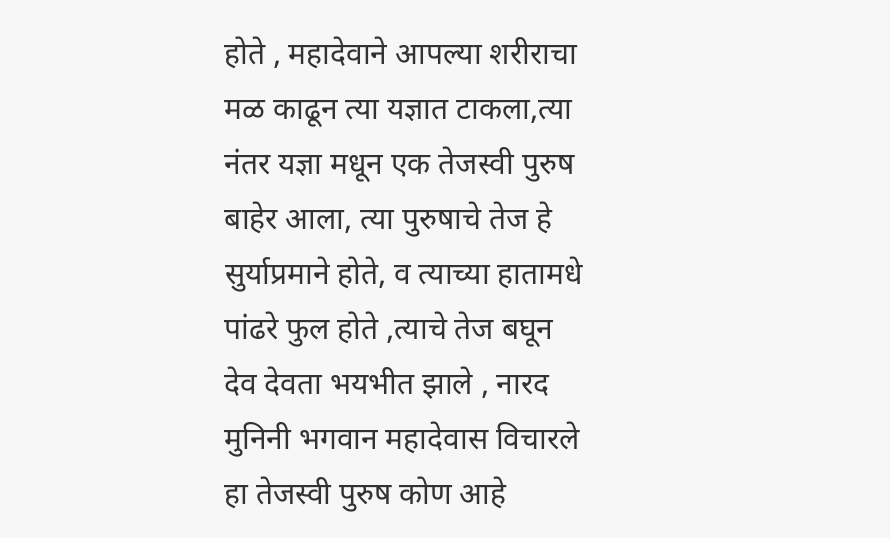होते , महादेवाने आपल्या शरीराचा मळ काढून त्या यज्ञात टाकला,त्या नंतर यज्ञा मधून एक तेजस्वी पुरुष बाहेर आला, त्या पुरुषाचे तेज हे सुर्याप्रमाने होते, व त्याच्या हातामधे पांढरे फुल होते ,त्याचे तेज बघून देव देवता भयभीत झाले , नारद मुनिनी भगवान महादेवास विचारले हा तेजस्वी पुरुष कोण आहे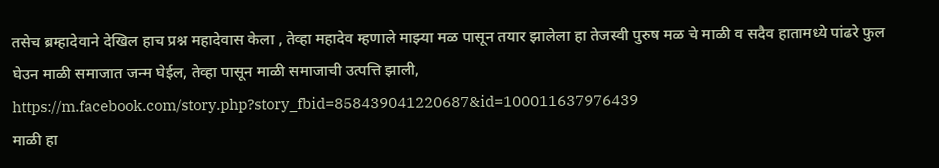तसेच ब्रम्हादेवाने देखिल हाच प्रश्न महादेवास केला , तेव्हा महादेव म्हणाले माझ्या मळ पासून तयार झालेला हा तेजस्वी पुरुष मळ चे माळी व सदैव हातामध्ये पांढरे फुल घेउन माळी समाजात जन्म घेईल, तेव्हा पासून माळी समाजाची उत्पत्ति झाली,
https://m.facebook.com/story.php?story_fbid=858439041220687&id=100011637976439
माळी हा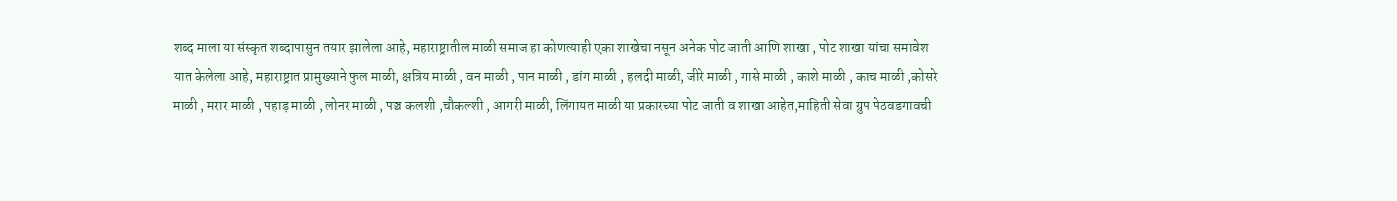शब्द माला या संस्कृत शब्दापासुन तयार झालेला आहे, महाराष्ट्रातील माळी समाज हा कोणत्याही एका शाखेचा नसून अनेक पोट जाती आणि शाखा , पोट शाखा यांचा समावेश यात केलेला आहे, महाराष्ट्रात प्रामुख्याने फुल माळी, क्षत्रिय माळी , वन माळी , पान माळी , डांग माळी , हलदी माळी, जीरे माळी , गासे माळी , काशे माळी , काच माळी ,कोसरे माळी , मरार माळी , पहाड़ माळी , लोनर माळी , पञ्च कलशी ,चौकल्शी , आगरी माळी, लिंगायत माळी या प्रकारच्या पोट जाती व शाखा आहेत,माहिती सेवा ग्रुप पेठवडगावची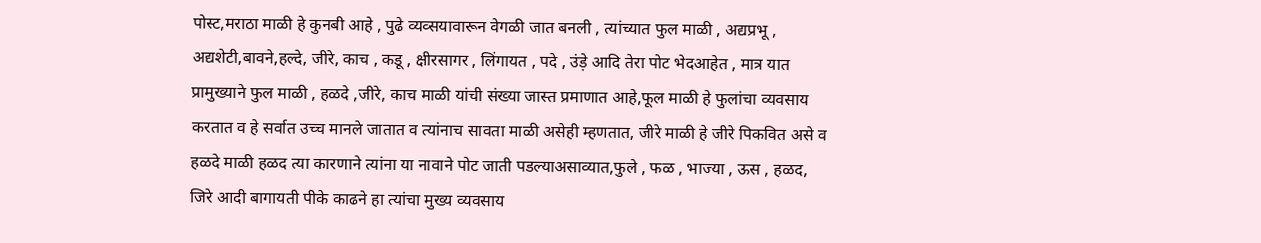पोस्ट,मराठा माळी हे कुनबी आहे , पुढे व्यव्सयावारून वेगळी जात बनली , त्यांच्यात फुल माळी , अद्यप्रभू , अद्यशेटी,बावने,हल्दे, जीरे, काच , कडू , क्षीरसागर , लिंगायत , पदे , उंड़े आदि तेरा पोट भेदआहेत , मात्र यात प्रामुख्याने फुल माळी , हळदे ,जीरे, काच माळी यांची संख्या जास्त प्रमाणात आहे,फूल माळी हे फुलांचा व्यवसाय करतात व हे सर्वात उच्च मानले जातात व त्यांनाच सावता माळी असेही म्हणतात, जीरे माळी हे जीरे पिकवित असे व हळदे माळी हळद त्या कारणाने त्यांना या नावाने पोट जाती पडल्याअसाव्यात,फुले , फळ , भाज्या , ऊस , हळद, जिरे आदी बागायती पीके काढने हा त्यांचा मुख्य व्यवसाय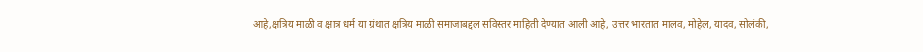आहे,क्षत्रिय माळी व क्षात्र धर्म या ग्रंथात क्षत्रिय माळी समाजाबद्दल सविस्तर माहिती देण्यात आली आहे, उत्तर भारतात मालव, मोहेल, यादव, सोलंकी,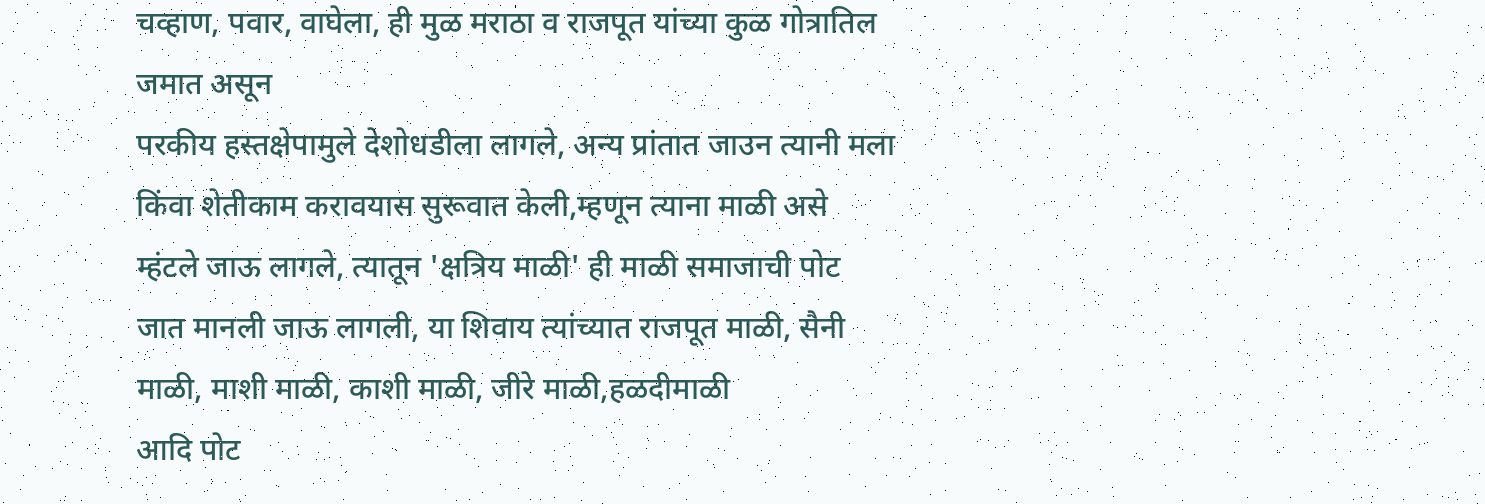चव्हाण, पवार, वाघेला, ही मुळ मराठा व राजपूत यांच्या कुळ गोत्रातिल जमात असून
परकीय हस्तक्षेपामुले देशोधडीला लागले, अन्य प्रांतात जाउन त्यानी मला किंवा शेतीकाम करावयास सुरूवात केली,म्हणून त्याना माळी असे म्हंटले जाऊ लागले, त्यातून 'क्षत्रिय माळी' ही माळी समाजाची पोट जात मानली जाऊ लागली, या शिवाय त्यांच्यात राजपूत माळी, सैनी माळी, माशी माळी, काशी माळी, जीरे माळी,हळदीमाळी
आदि पोट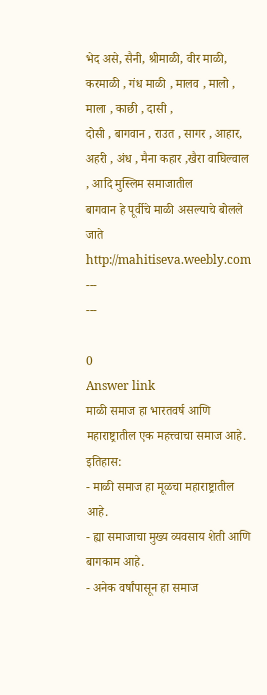भेद असे, सैनी, श्रीमाळी, वीर माळी, करमाळी , गंध माळी , मालव , मालो , माला , काछी , दासी ,
दोसी , बागवान , राउत , सागर , आहार, अहरी , अंध , मैना कहार ,खैरा वाघिल्वाल , आदि मुस्लिम समाजातील
बागवान हे पूर्वीचे माळी असल्याचे बोलले जाते
http://mahitiseva.weebly.com
---
---

0
Answer link
माळी समाज हा भारतवर्ष आणि महाराष्ट्रातील एक महत्त्वाचा समाज आहे.
इतिहास:
- माळी समाज हा मूळचा महाराष्ट्रातील आहे.
- ह्या समाजाचा मुख्य व्यवसाय शेती आणि बागकाम आहे.
- अनेक वर्षांपासून हा समाज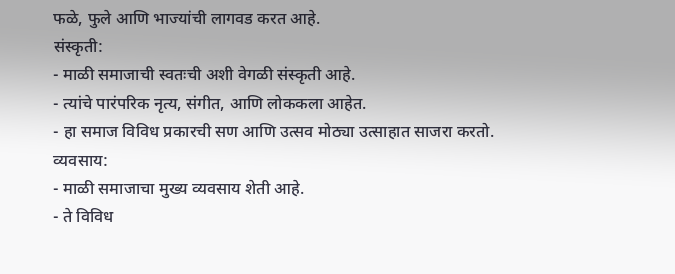फळे, फुले आणि भाज्यांची लागवड करत आहे.
संस्कृती:
- माळी समाजाची स्वतःची अशी वेगळी संस्कृती आहे.
- त्यांचे पारंपरिक नृत्य, संगीत, आणि लोककला आहेत.
- हा समाज विविध प्रकारची सण आणि उत्सव मोठ्या उत्साहात साजरा करतो.
व्यवसाय:
- माळी समाजाचा मुख्य व्यवसाय शेती आहे.
- ते विविध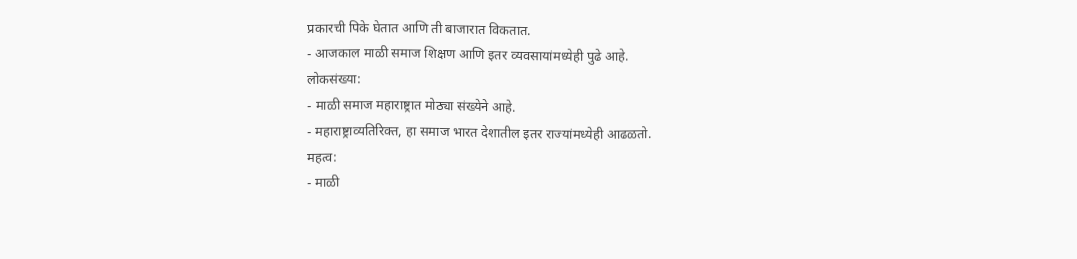प्रकारची पिके घेतात आणि ती बाजारात विकतात.
- आजकाल माळी समाज शिक्षण आणि इतर व्यवसायांमध्येही पुढे आहे.
लोकसंख्या:
- माळी समाज महाराष्ट्रात मोठ्या संख्येने आहे.
- महाराष्ट्राव्यतिरिक्त, हा समाज भारत देशातील इतर राज्यांमध्येही आढळतो.
महत्व:
- माळी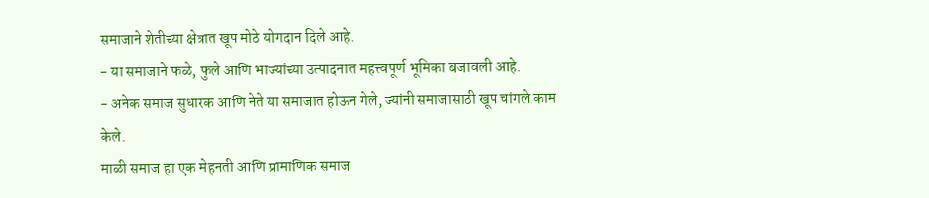समाजाने शेतीच्या क्षेत्रात खूप मोठे योगदान दिले आहे.
- या समाजाने फळे, फुले आणि भाज्यांच्या उत्पादनात महत्त्वपूर्ण भूमिका बजावली आहे.
- अनेक समाज सुधारक आणि नेते या समाजात होऊन गेले, ज्यांनी समाजासाठी खूप चांगले काम केले.
माळी समाज हा एक मेहनती आणि प्रामाणिक समाज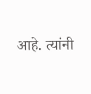आहे. त्यांनी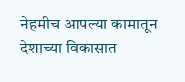नेहमीच आपल्या कामातून देशाच्या विकासात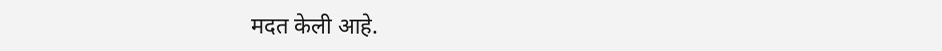मदत केली आहे.